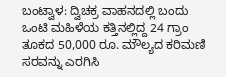ಬಂಟ್ವಾಳ: ದ್ವಿಚಕ್ರ ವಾಹನದಲ್ಲಿ ಬಂದು ಒಂಟಿ ಮಹಿಳೆಯ ಕತ್ತಿನಲ್ಲಿದ್ದ 24 ಗ್ರಾಂ ತೂಕದ 50,000 ರೂ. ಮೌಲ್ಯದ ಕರಿಮಣಿ ಸರವನ್ನು ಎರಗಿಸಿ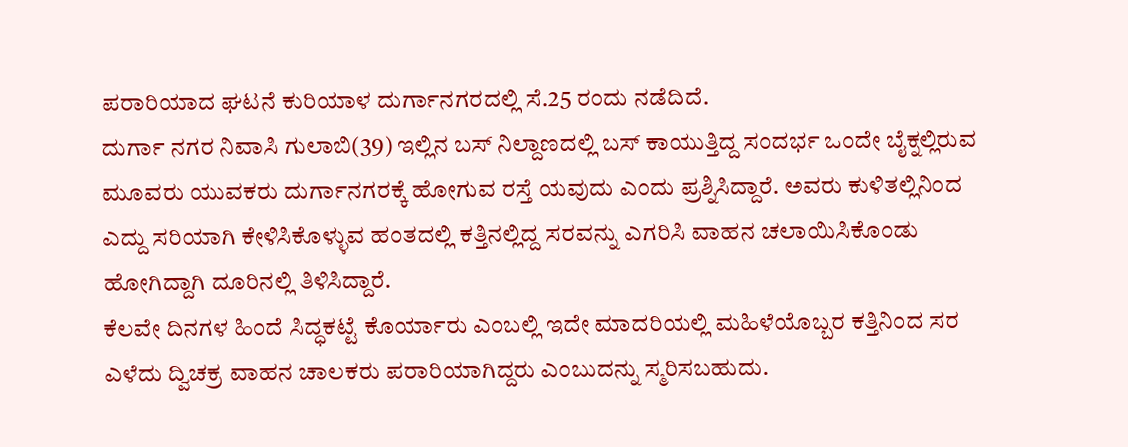ಪರಾರಿಯಾದ ಘಟನೆ ಕುರಿಯಾಳ ದುರ್ಗಾನಗರದಲ್ಲಿ ಸೆ.25 ರಂದು ನಡೆದಿದೆ.
ದುರ್ಗಾ ನಗರ ನಿವಾಸಿ ಗುಲಾಬಿ(39) ಇಲ್ಲಿನ ಬಸ್ ನಿಲ್ದಾಣದಲ್ಲಿ ಬಸ್ ಕಾಯುತ್ತಿದ್ದ ಸಂದರ್ಭ ಒಂದೇ ಬೈಕ್ನಲ್ಲಿರುವ ಮೂವರು ಯುವಕರು ದುರ್ಗಾನಗರಕ್ಕೆ ಹೋಗುವ ರಸ್ತೆ ಯವುದು ಎಂದು ಪ್ರಶ್ನಿಸಿದ್ದಾರೆ. ಅವರು ಕುಳಿತಲ್ಲಿನಿಂದ ಎದ್ದು ಸರಿಯಾಗಿ ಕೇಳಿಸಿಕೊಳ್ಳುವ ಹಂತದಲ್ಲಿ ಕತ್ತಿನಲ್ಲಿದ್ದ ಸರವನ್ನು ಎಗರಿಸಿ ವಾಹನ ಚಲಾಯಿಸಿಕೊಂಡು ಹೋಗಿದ್ದಾಗಿ ದೂರಿನಲ್ಲಿ ತಿಳಿಸಿದ್ದಾರೆ.
ಕೆಲವೇ ದಿನಗಳ ಹಿಂದೆ ಸಿದ್ಧಕಟ್ಟೆ ಕೊರ್ಯಾರು ಎಂಬಲ್ಲಿ ಇದೇ ಮಾದರಿಯಲ್ಲಿ ಮಹಿಳೆಯೊಬ್ಬರ ಕತ್ತಿನಿಂದ ಸರ ಎಳೆದು ದ್ವಿಚಕ್ರ ವಾಹನ ಚಾಲಕರು ಪರಾರಿಯಾಗಿದ್ದರು ಎಂಬುದನ್ನು ಸ್ಮರಿಸಬಹುದು.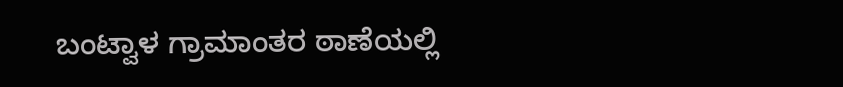ಬಂಟ್ವಾಳ ಗ್ರಾಮಾಂತರ ಠಾಣೆಯಲ್ಲಿ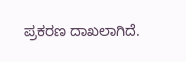ಪ್ರಕರಣ ದಾಖಲಾಗಿದೆ.